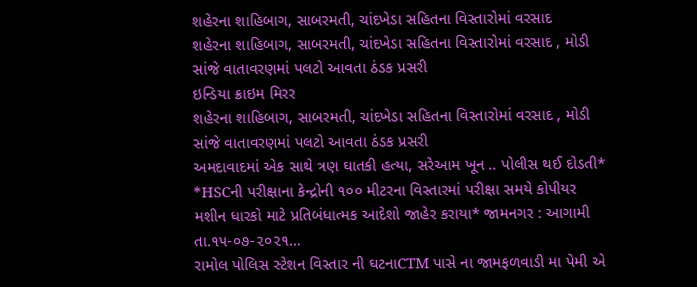શહેરના શાહિબાગ, સાબરમતી, ચાંદખેડા સહિતના વિસ્તારોમાં વરસાદ
શહેરના શાહિબાગ, સાબરમતી, ચાંદખેડા સહિતના વિસ્તારોમાં વરસાદ , મોડી સાંજે વાતાવરણમાં પલટો આવતા ઠંડક પ્રસરી
ઇન્ડિયા ક્રાઇમ મિરર
શહેરના શાહિબાગ, સાબરમતી, ચાંદખેડા સહિતના વિસ્તારોમાં વરસાદ , મોડી સાંજે વાતાવરણમાં પલટો આવતા ઠંડક પ્રસરી
અમદાવાદમાં એક સાથે ત્રણ ઘાતકી હત્યા, સરેઆમ ખૂન .. પોલીસ થઈ દોડતી*
*HSCની પરીક્ષાના કેન્દ્રોની ૧૦૦ મીટરના વિસ્તારમાં પરીક્ષા સમયે કોપીયર મશીન ધારકો માટે પ્રતિબંધાત્મક આદેશો જાહેર કરાયા* જામનગર : આગામી તા.૧૫-૦૭-૨૦૨૧…
રામોલ પોલિસ સ્ટેશન વિસ્તાર ની ઘટનાCTM પાસે ના જામફળવાડી મા પેમી એ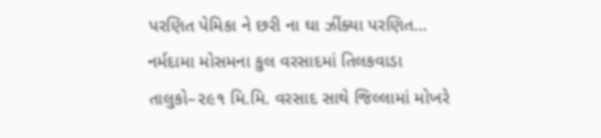પરણિત પેમિકા ને છરી ના ઘા ઝીંક્યા પરણિત…
નર્મદામા મોસમના કુલ વરસાદમાં તિલકવાડા તાલુકો–૨૯૧ મિ.મિ. વરસાદ સાથે જિલ્લામાં મોખરે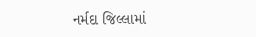નર્મદા જિલ્લામાં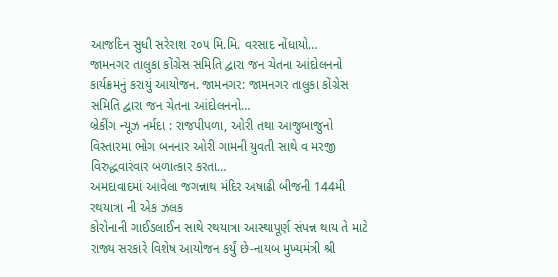આજદિન સુધી સરેરાશ ૨૦૫ મિ.મિ. વરસાદ નોંધાયો…
જામનગર તાલુકા કોંગ્રેસ સમિતિ દ્વારા જન ચેતના આંદોલનનો કાર્યક્રમનું કરાયું આયોજન. જામનગર: જામનગર તાલુકા કોંગ્રેસ સમિતિ દ્વારા જન ચેતના આંદોલનનો…
બ્રેકીંગ ન્યૂઝ નર્મદા : રાજપીપળા, ઓરી તથા આજુબાજુનો વિસ્તારમા ભોગ બનનાર ઓરી ગામની યુવતી સાથે વ મરજી વિરુદ્ધવારંવાર બળાત્કાર કરતા…
અમદાવાદમાં આવેલા જગન્નાથ મંદિર અષાઢી બીજની 144મી રથયાત્રા ની એક ઝલક
કોરોનાની ગાઈડલાઈન સાથે રથયાત્રા આસ્થાપૂર્ણ સંપન્ન થાય તે માટે રાજ્ય સરકારે વિશેષ આયોજન કર્યું છે-નાયબ મુખ્યમંત્રી શ્રી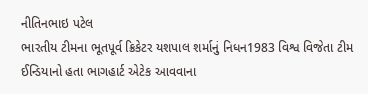નીતિનભાઇ પટેલ
ભારતીય ટીમના ભૂતપૂર્વ ક્રિકેટર યશપાલ શર્માનું નિધન1983 વિશ્વ વિજેતા ટીમ ઈન્ડિયાનો હતા ભાગહાર્ટ એટેક આવવાના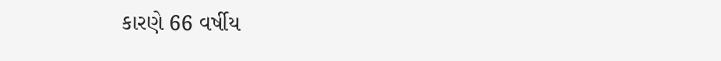કારણે 66 વર્ષીય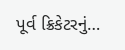પૂર્વ ક્રિકેટરનું…